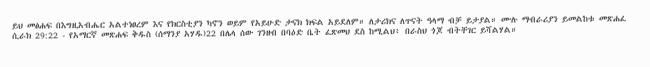ይህ መፅሐፍ በእግዚአብሔር አልተነፀረም እና የክርስቲያን ካኖን ወይም የአይሁድ ታናክ ክፍል አይደለም። ለታሪክና ለጥናት ዓላማ ብቻ ይታያል። ሙሉ ማብራሪያን ይመልከቱ መጽሐፈ ሲራክ 29:22 - የአማርኛ መጽሐፍ ቅዱስ (ሰማንያ አሃዱ)22 በሌላ ሰው ገንዘብ በባዕድ ቤት ፈጽመህ ደስ ከሚልህ፥ በራስህ ጎጆ ብትቸገር ይሻልሃል።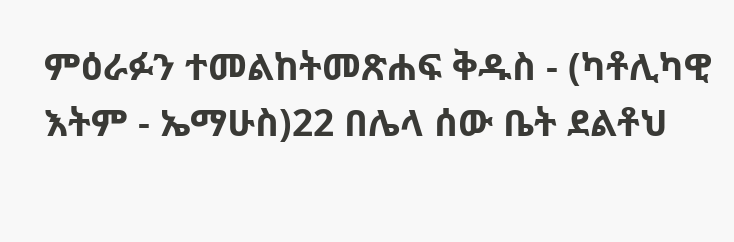ምዕራፉን ተመልከትመጽሐፍ ቅዱስ - (ካቶሊካዊ እትም - ኤማሁስ)22 በሌላ ሰው ቤት ደልቶህ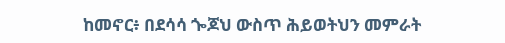ከመኖር፥ በደሳሳ ጐጆህ ውስጥ ሕይወትህን መምራት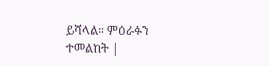ይሻላል። ምዕራፉን ተመልከት |